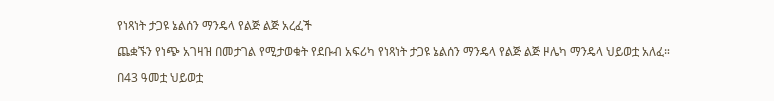የነጻነት ታጋዩ ኔልሰን ማንዴላ የልጅ ልጅ አረፈች

ጨቋኙን የነጭ አገዛዝ በመታገል የሚታወቁት የደቡብ አፍሪካ የነጻነት ታጋዩ ኔልሰን ማንዴላ የልጅ ልጅ ዞሌካ ማንዴላ ህይወቷ አለፈ።

በ43 ዓመቷ ህይወቷ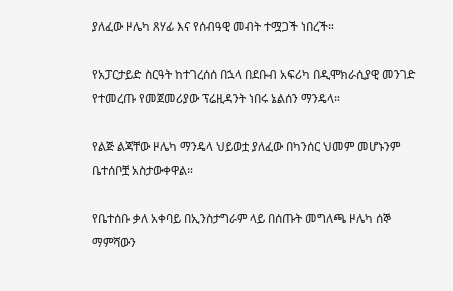ያለፈው ዞሌካ ጸሃፊ እና የሰብዓዊ መብት ተሟጋች ነበረች።

የአፓርታይድ ስርዓት ከተገረሰሰ በኋላ በደቡብ አፍሪካ በዲሞክራሲያዊ መንገድ የተመረጡ የመጀመሪያው ፕሬዚዳንት ነበሩ ኔልሰን ማንዴላ።

የልጅ ልጃቸው ዞሌካ ማንዴላ ህይወቷ ያለፈው በካንሰር ህመም መሆኑንም ቤተሰቦቿ አስታውቀዋል።

የቤተሰቡ ቃለ አቀባይ በኢንስታግራም ላይ በሰጡት መግለጫ ዞሌካ ሰኞ ማምሻውን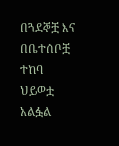በጓደኞቿ እና በቤተሰቦቿ ተከባ ህይወቷ አልፏል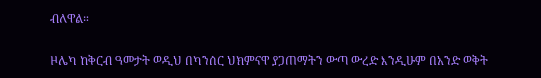ብለዋል።

ዞሌካ ከቅርብ ዓመታት ወዲህ በካንሰር ህክምናዋ ያጋጠማትን ውጣ ውረድ እንዲሁም በአንድ ወቅት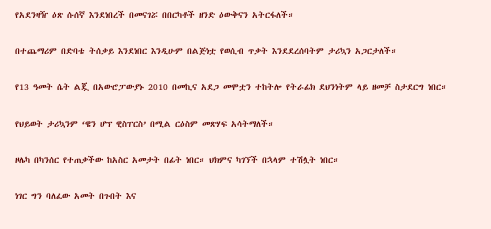የአደንዛዥ ዕጽ ሱሰኛ እንደነበረች በመናገሯ በበርካቶች ዘንድ ዕውቅናን አትርፋለች።

በተጨማሪም በድባቴ ትሰቃይ እንደነበር እንዲሁም በልጅነቷ የወሲብ ጥቃት እንደደረሰባትም ታሪኳን አጋርታለች።

የ13 ዓመት ሴት ልጇ በአውሮፓውያኑ 2010 በመኪና አደጋ መሞቷን ተከትሎ የትራፊክ ደህንነትም ላይ ዘመቻ ስታደርግ ነበር።

የህይወት ታሪኳንም ‘ዌን ሆፕ ዊስፐርስ’ በሚል ርዕስም መጽሃፍ አሳትማለች።

ዞሌካ በካንሰር የተጠቃችው ከአስር አመታት በፊት ነበር። ህክምና ካገኘች በኋላም ተሽሏት ነበር።

ነገር ግን ባለፈው አመት በጉበት እና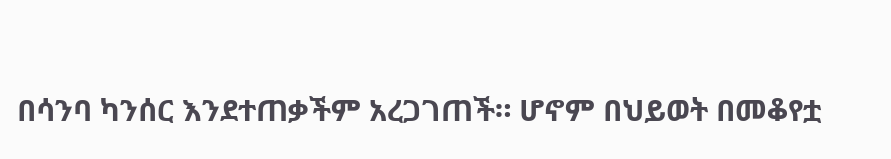በሳንባ ካንሰር እንደተጠቃችም አረጋገጠች። ሆኖም በህይወት በመቆየቷ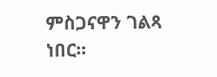ምስጋናዋን ገልጻ ነበር።